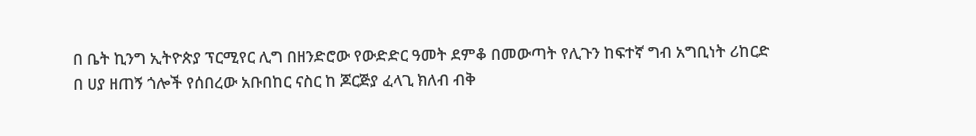በ ቤት ኪንግ ኢትዮጵያ ፕርሚየር ሊግ በዘንድሮው የውድድር ዓመት ደምቆ በመውጣት የሊጉን ከፍተኛ ግብ አግቢነት ሪከርድ በ ሀያ ዘጠኝ ጎሎች የሰበረው አቡበከር ናስር ከ ጆርጅያ ፈላጊ ክለብ ብቅ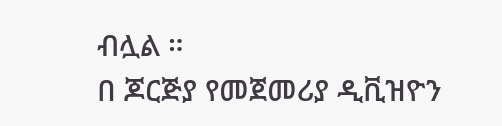ብሏል ።
በ ጆርጅያ የመጀመሪያ ዲቪዝዮን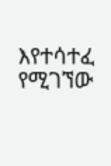እየተሳተፈ የሚገኘው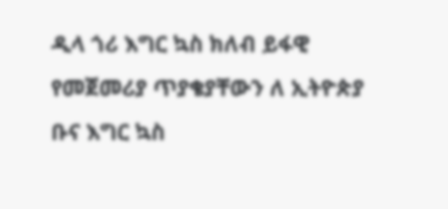ዲላ ጎሪ እግር ኳስ ክለብ ይፋዊ የመጀመሪያ ጥያቄያቸውን ለ ኢትዮጵያ ቡና እግር ኳስ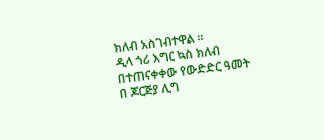ክለብ አስገብተዋል ።
ዲላ ጎሪ እግር ኳስ ክለብ በተጠናቀቀው የውድድር ዓመት በ ጆርጅያ ሊግ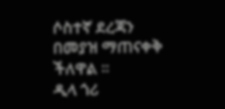ሶስተኛ ደረጃን በመያዝ ማጠናቀቅ ችለዋል ።
ዲላ ጎሪ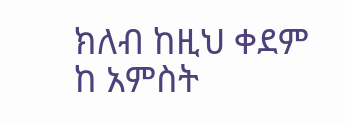ክለብ ከዚህ ቀደም ከ አምስት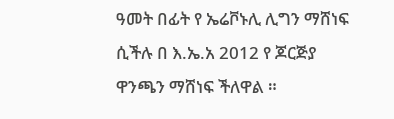ዓመት በፊት የ ኤሬቮኑሊ ሊግን ማሸነፍ ሲችሉ በ እ.ኤ.አ 2012 የ ጆርጅያ ዋንጫን ማሸነፍ ችለዋል ።